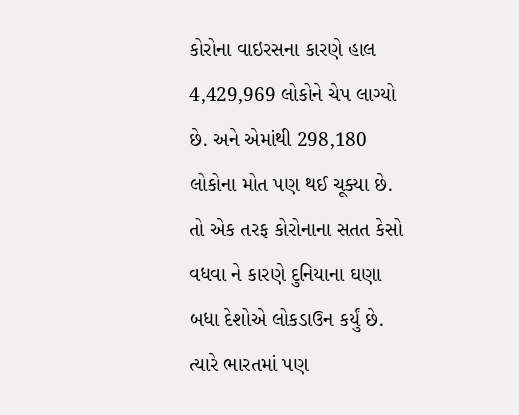કોરોના વાઇરસના કારણે હાલ 4,429,969 લોકોને ચેપ લાગ્યો છે. અને એમાંથી 298,180 લોકોના મોત પણ થઈ ચૂક્યા છે. તો એક તરફ કોરોનાના સતત કેસો વધવા ને કારણે દુનિયાના ઘણા બધા દેશોએ લોકડાઉન કર્યું છે. ત્યારે ભારતમાં પણ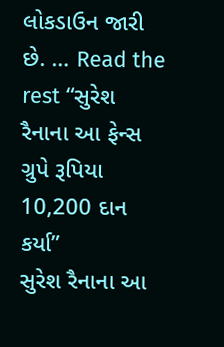લોકડાઉન જારી છે. … Read the rest “સુરેશ રૈનાના આ ફેન્સ ગ્રુપે રૂપિયા 10,200 દાન કર્યા”
સુરેશ રૈનાના આ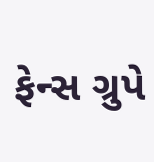ફેન્સ ગ્રુપે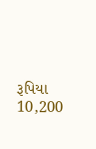રૂપિયા 10,200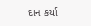દાન કર્યા